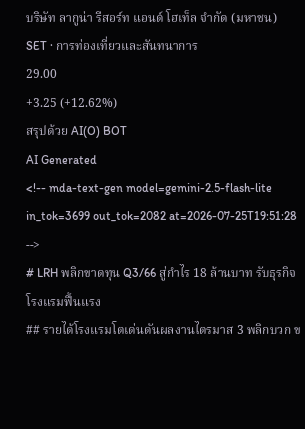บริษัท ลากูน่า รีสอร์ท แอนด์ โฮเท็ล จำกัด (มหาชน)
SET · การท่องเที่ยวและสันทนาการ
29.00
+3.25 (+12.62%)
สรุปด้วย AI(O) BOT
AI Generated
<!-- mda-text-gen model=gemini-2.5-flash-lite in_tok=3699 out_tok=2082 at=2026-07-25T19:51:28 -->
# LRH พลิกขาดทุน Q3/66 สู่กำไร 18 ล้านบาท รับธุรกิจโรงแรมฟื้นแรง
## รายได้โรงแรมโตเด่นดันผลงานไตรมาส 3 พลิกบวก ข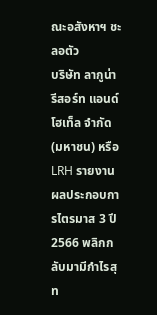ณะอสังหาฯ ชะลอตัว
บริษัท ลากูน่า รีสอร์ท แอนด์ โฮเท็ล จำกัด (มหาชน) หรือ LRH รายงานผลประกอบการไตรมาส 3 ปี 2566 พลิกกลับมามีกำไรสุท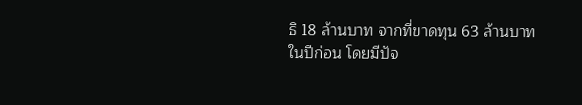ธิ 18 ล้านบาท จากที่ขาดทุน 63 ล้านบาทในปีก่อน โดยมีปัจ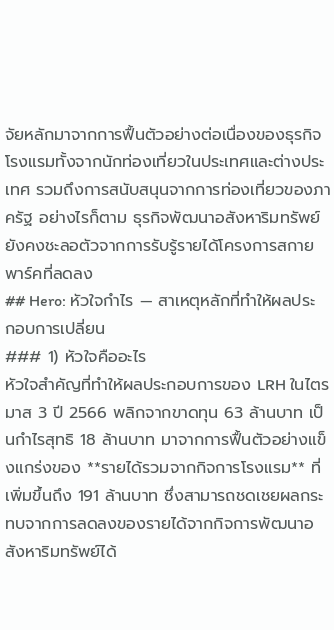จัยหลักมาจากการฟื้นตัวอย่างต่อเนื่องของธุรกิจโรงแรมทั้งจากนักท่องเที่ยวในประเทศและต่างประเทศ รวมถึงการสนับสนุนจากการท่องเที่ยวของภาครัฐ อย่างไรก็ตาม ธุรกิจพัฒนาอสังหาริมทรัพย์ยังคงชะลอตัวจากการรับรู้รายได้โครงการสกายพาร์คที่ลดลง
## Hero: หัวใจกำไร — สาเหตุหลักที่ทำให้ผลประกอบการเปลี่ยน
### 1) หัวใจคืออะไร
หัวใจสำคัญที่ทำให้ผลประกอบการของ LRH ในไตรมาส 3 ปี 2566 พลิกจากขาดทุน 63 ล้านบาท เป็นกำไรสุทธิ 18 ล้านบาท มาจากการฟื้นตัวอย่างแข็งแกร่งของ **รายได้รวมจากกิจการโรงแรม** ที่เพิ่มขึ้นถึง 191 ล้านบาท ซึ่งสามารถชดเชยผลกระทบจากการลดลงของรายได้จากกิจการพัฒนาอสังหาริมทรัพย์ได้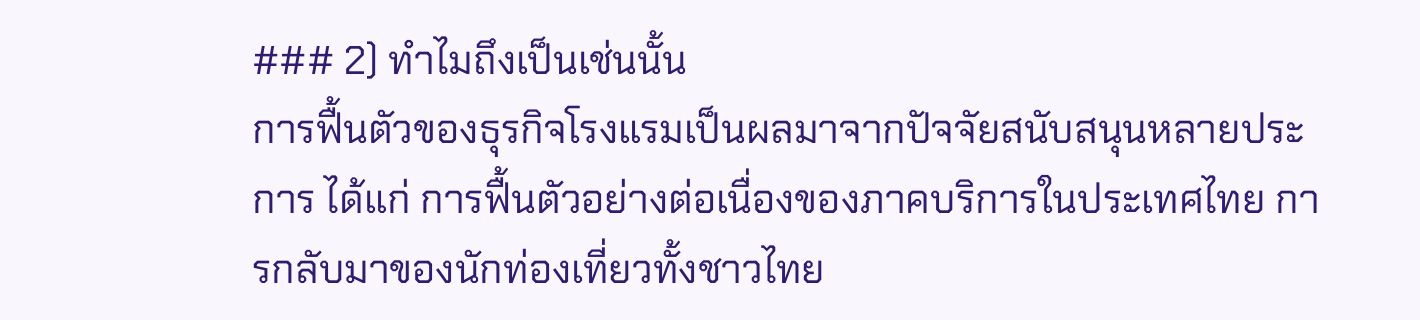### 2) ทำไมถึงเป็นเช่นนั้น
การฟื้นตัวของธุรกิจโรงแรมเป็นผลมาจากปัจจัยสนับสนุนหลายประการ ได้แก่ การฟื้นตัวอย่างต่อเนื่องของภาคบริการในประเทศไทย การกลับมาของนักท่องเที่ยวทั้งชาวไทย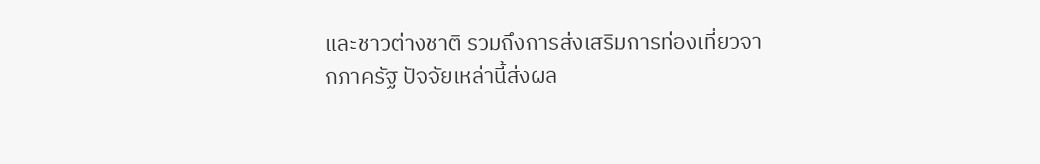และชาวต่างชาติ รวมถึงการส่งเสริมการท่องเที่ยวจากภาครัฐ ปัจจัยเหล่านี้ส่งผล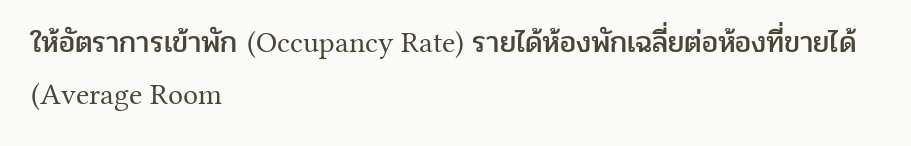ให้อัตราการเข้าพัก (Occupancy Rate) รายได้ห้องพักเฉลี่ยต่อห้องที่ขายได้ (Average Room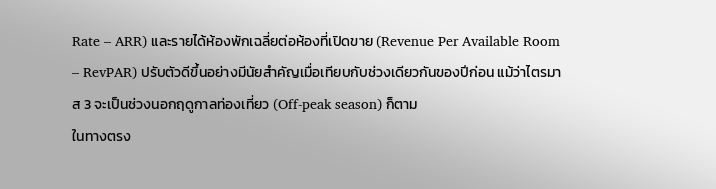Rate – ARR) และรายได้ห้องพักเฉลี่ยต่อห้องที่เปิดขาย (Revenue Per Available Room – RevPAR) ปรับตัวดีขึ้นอย่างมีนัยสำคัญเมื่อเทียบกับช่วงเดียวกันของปีก่อน แม้ว่าไตรมาส 3 จะเป็นช่วงนอกฤดูกาลท่องเที่ยว (Off-peak season) ก็ตาม
ในทางตรง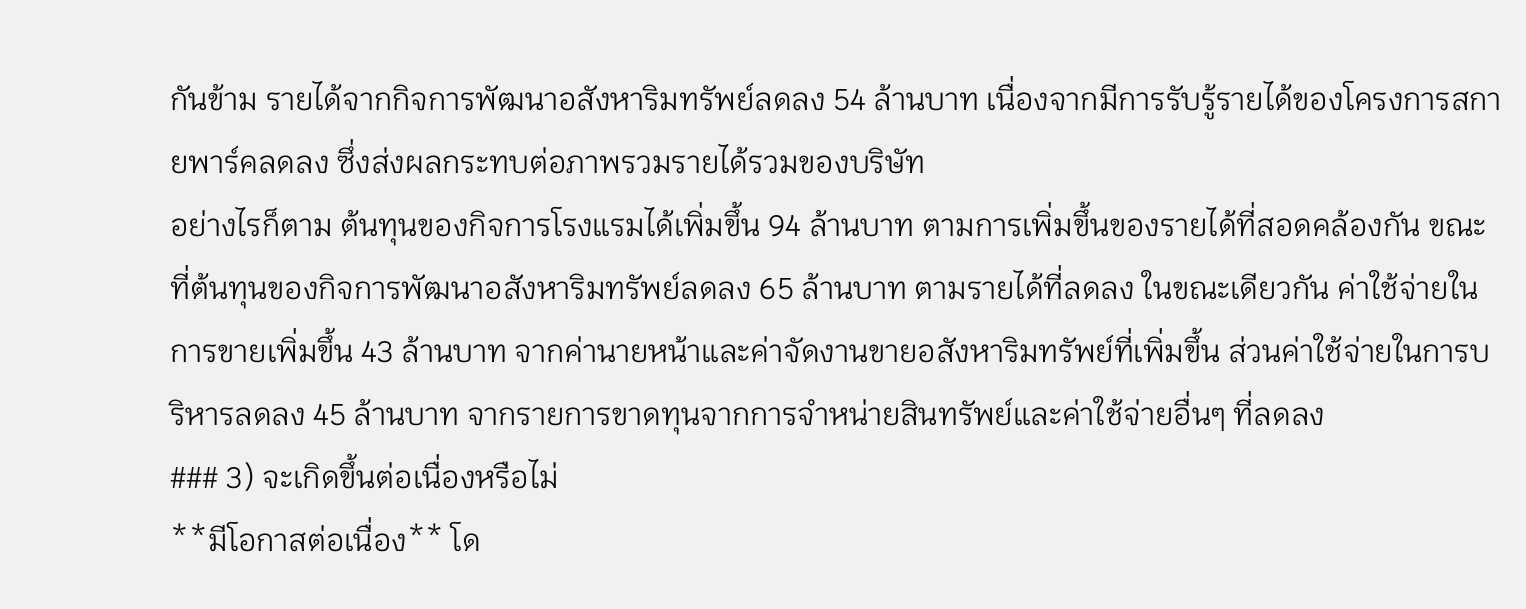กันข้าม รายได้จากกิจการพัฒนาอสังหาริมทรัพย์ลดลง 54 ล้านบาท เนื่องจากมีการรับรู้รายได้ของโครงการสกายพาร์คลดลง ซึ่งส่งผลกระทบต่อภาพรวมรายได้รวมของบริษัท
อย่างไรก็ตาม ต้นทุนของกิจการโรงแรมได้เพิ่มขึ้น 94 ล้านบาท ตามการเพิ่มขึ้นของรายได้ที่สอดคล้องกัน ขณะที่ต้นทุนของกิจการพัฒนาอสังหาริมทรัพย์ลดลง 65 ล้านบาท ตามรายได้ที่ลดลง ในขณะเดียวกัน ค่าใช้จ่ายในการขายเพิ่มขึ้น 43 ล้านบาท จากค่านายหน้าและค่าจัดงานขายอสังหาริมทรัพย์ที่เพิ่มขึ้น ส่วนค่าใช้จ่ายในการบริหารลดลง 45 ล้านบาท จากรายการขาดทุนจากการจำหน่ายสินทรัพย์และค่าใช้จ่ายอื่นๆ ที่ลดลง
### 3) จะเกิดขึ้นต่อเนื่องหรือไม่
**มีโอกาสต่อเนื่อง** โด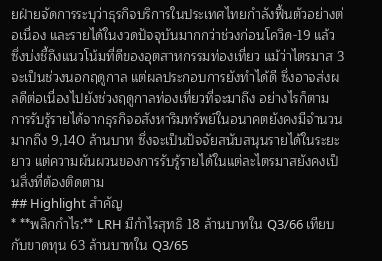ยฝ่ายจัดการระบุว่าธุรกิจบริการในประเทศไทยกำลังฟื้นตัวอย่างต่อเนื่อง และรายได้ในงวดปัจจุบันมากกว่าช่วงก่อนโควิด-19 แล้ว ซึ่งบ่งชี้ถึงแนวโน้มที่ดีของอุตสาหกรรมท่องเที่ยว แม้ว่าไตรมาส 3 จะเป็นช่วงนอกฤดูกาล แต่ผลประกอบการยังทำได้ดี ซึ่งอาจส่งผลดีต่อเนื่องไปยังช่วงฤดูกาลท่องเที่ยวที่จะมาถึง อย่างไรก็ตาม การรับรู้รายได้จากธุรกิจอสังหาริมทรัพย์ในอนาคตยังคงมีจำนวนมากถึง 9,140 ล้านบาท ซึ่งจะเป็นปัจจัยสนับสนุนรายได้ในระยะยาว แต่ความผันผวนของการรับรู้รายได้ในแต่ละไตรมาสยังคงเป็นสิ่งที่ต้องติดตาม
## Highlight สำคัญ
* **พลิกกำไร:** LRH มีกำไรสุทธิ 18 ล้านบาทใน Q3/66 เทียบกับขาดทุน 63 ล้านบาทใน Q3/65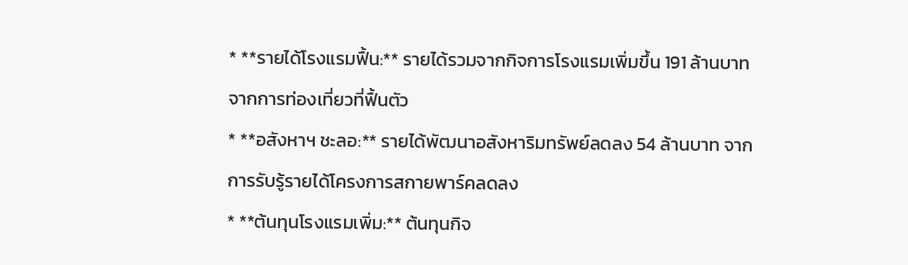* **รายได้โรงแรมฟื้น:** รายได้รวมจากกิจการโรงแรมเพิ่มขึ้น 191 ล้านบาท จากการท่องเที่ยวที่ฟื้นตัว
* **อสังหาฯ ชะลอ:** รายได้พัฒนาอสังหาริมทรัพย์ลดลง 54 ล้านบาท จากการรับรู้รายได้โครงการสกายพาร์คลดลง
* **ต้นทุนโรงแรมเพิ่ม:** ต้นทุนกิจ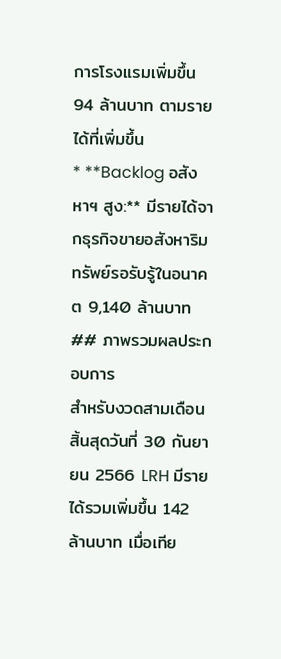การโรงแรมเพิ่มขึ้น 94 ล้านบาท ตามรายได้ที่เพิ่มขึ้น
* **Backlog อสังหาฯ สูง:** มีรายได้จากธุรกิจขายอสังหาริมทรัพย์รอรับรู้ในอนาคต 9,140 ล้านบาท
## ภาพรวมผลประกอบการ
สำหรับงวดสามเดือนสิ้นสุดวันที่ 30 กันยายน 2566 LRH มีรายได้รวมเพิ่มขึ้น 142 ล้านบาท เมื่อเทีย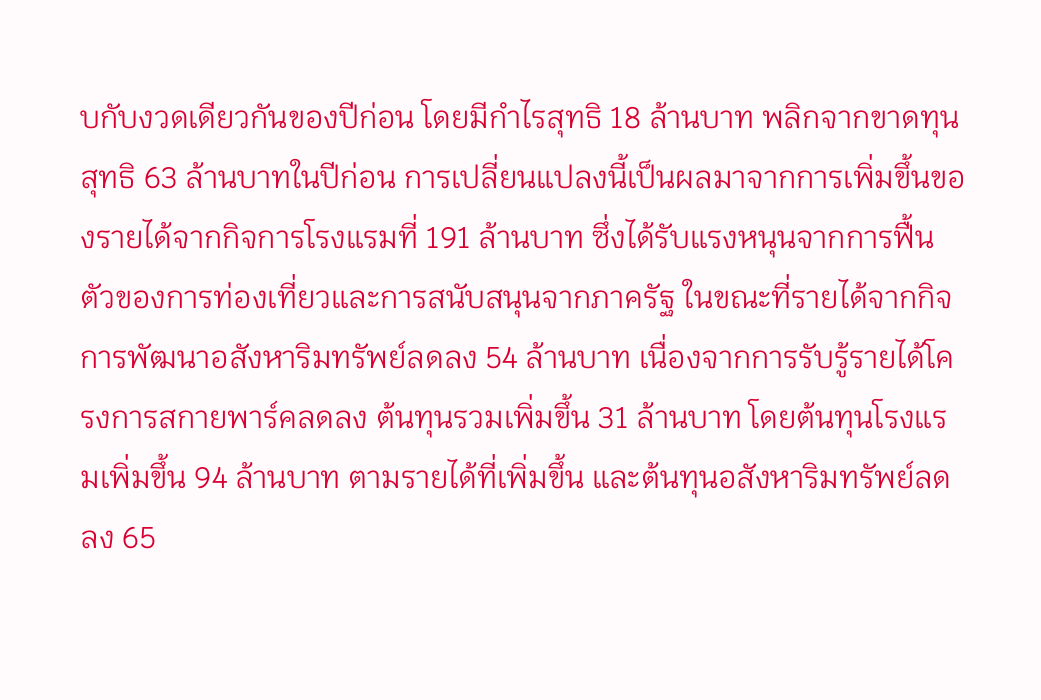บกับงวดเดียวกันของปีก่อน โดยมีกำไรสุทธิ 18 ล้านบาท พลิกจากขาดทุนสุทธิ 63 ล้านบาทในปีก่อน การเปลี่ยนแปลงนี้เป็นผลมาจากการเพิ่มขึ้นของรายได้จากกิจการโรงแรมที่ 191 ล้านบาท ซึ่งได้รับแรงหนุนจากการฟื้นตัวของการท่องเที่ยวและการสนับสนุนจากภาครัฐ ในขณะที่รายได้จากกิจการพัฒนาอสังหาริมทรัพย์ลดลง 54 ล้านบาท เนื่องจากการรับรู้รายได้โครงการสกายพาร์คลดลง ต้นทุนรวมเพิ่มขึ้น 31 ล้านบาท โดยต้นทุนโรงแรมเพิ่มขึ้น 94 ล้านบาท ตามรายได้ที่เพิ่มขึ้น และต้นทุนอสังหาริมทรัพย์ลดลง 65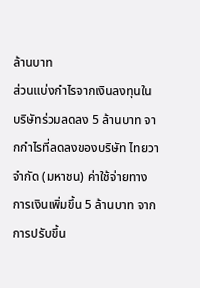ล้านบาท
ส่วนแบ่งกำไรจากเงินลงทุนในบริษัทร่วมลดลง 5 ล้านบาท จากกำไรที่ลดลงของบริษัท ไทยวา จำกัด (มหาชน) ค่าใช้จ่ายทางการเงินเพิ่มขึ้น 5 ล้านบาท จากการปรับขึ้น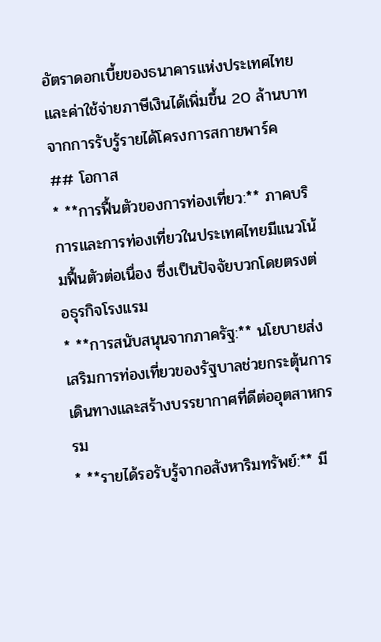อัตราดอกเบี้ยของธนาคารแห่งประเทศไทย และค่าใช้จ่ายภาษีเงินได้เพิ่มขึ้น 20 ล้านบาท จากการรับรู้รายได้โครงการสกายพาร์ค
## โอกาส
* **การฟื้นตัวของการท่องเที่ยว:** ภาคบริการและการท่องเที่ยวในประเทศไทยมีแนวโน้มฟื้นตัวต่อเนื่อง ซึ่งเป็นปัจจัยบวกโดยตรงต่อธุรกิจโรงแรม
* **การสนับสนุนจากภาครัฐ:** นโยบายส่งเสริมการท่องเที่ยวของรัฐบาลช่วยกระตุ้นการเดินทางและสร้างบรรยากาศที่ดีต่ออุตสาหกรรม
* **รายได้รอรับรู้จากอสังหาริมทรัพย์:** มี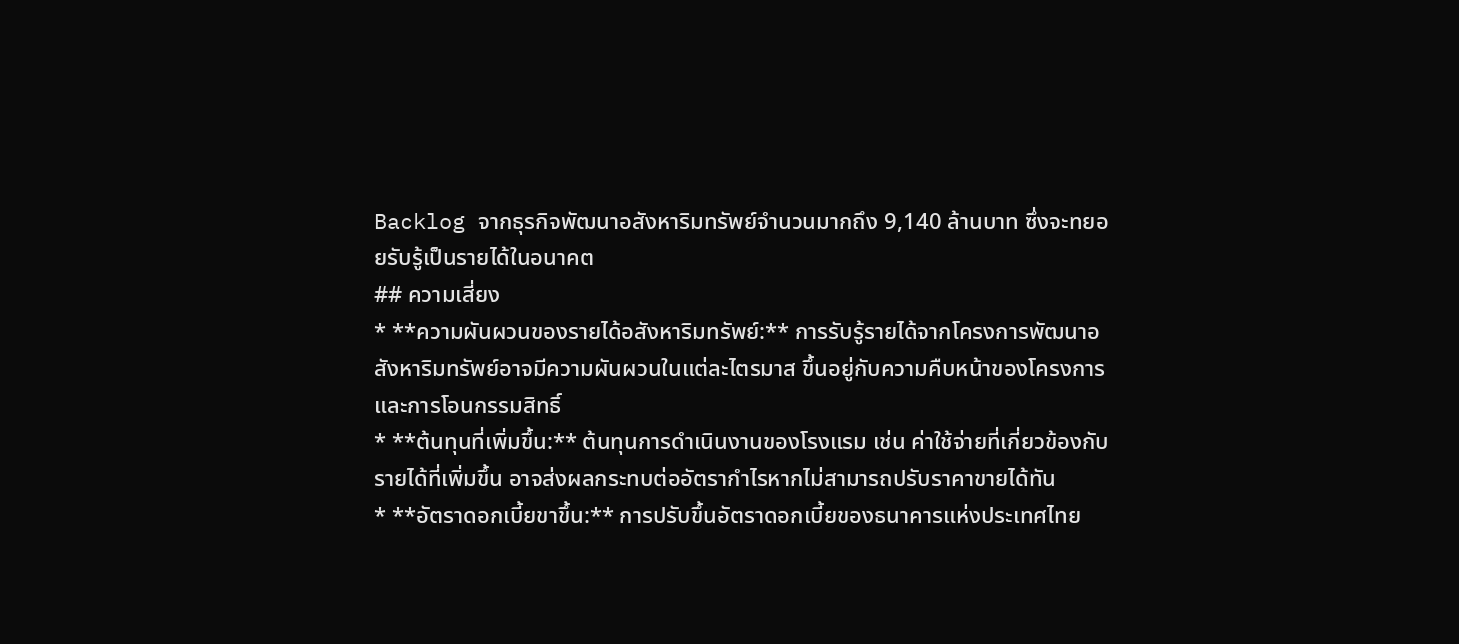Backlog จากธุรกิจพัฒนาอสังหาริมทรัพย์จำนวนมากถึง 9,140 ล้านบาท ซึ่งจะทยอยรับรู้เป็นรายได้ในอนาคต
## ความเสี่ยง
* **ความผันผวนของรายได้อสังหาริมทรัพย์:** การรับรู้รายได้จากโครงการพัฒนาอสังหาริมทรัพย์อาจมีความผันผวนในแต่ละไตรมาส ขึ้นอยู่กับความคืบหน้าของโครงการและการโอนกรรมสิทธิ์
* **ต้นทุนที่เพิ่มขึ้น:** ต้นทุนการดำเนินงานของโรงแรม เช่น ค่าใช้จ่ายที่เกี่ยวข้องกับรายได้ที่เพิ่มขึ้น อาจส่งผลกระทบต่ออัตรากำไรหากไม่สามารถปรับราคาขายได้ทัน
* **อัตราดอกเบี้ยขาขึ้น:** การปรับขึ้นอัตราดอกเบี้ยของธนาคารแห่งประเทศไทย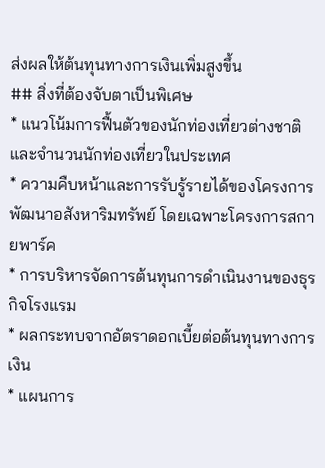ส่งผลให้ต้นทุนทางการเงินเพิ่มสูงขึ้น
## สิ่งที่ต้องจับตาเป็นพิเศษ
* แนวโน้มการฟื้นตัวของนักท่องเที่ยวต่างชาติและจำนวนนักท่องเที่ยวในประเทศ
* ความคืบหน้าและการรับรู้รายได้ของโครงการพัฒนาอสังหาริมทรัพย์ โดยเฉพาะโครงการสกายพาร์ค
* การบริหารจัดการต้นทุนการดำเนินงานของธุรกิจโรงแรม
* ผลกระทบจากอัตราดอกเบี้ยต่อต้นทุนทางการเงิน
* แผนการ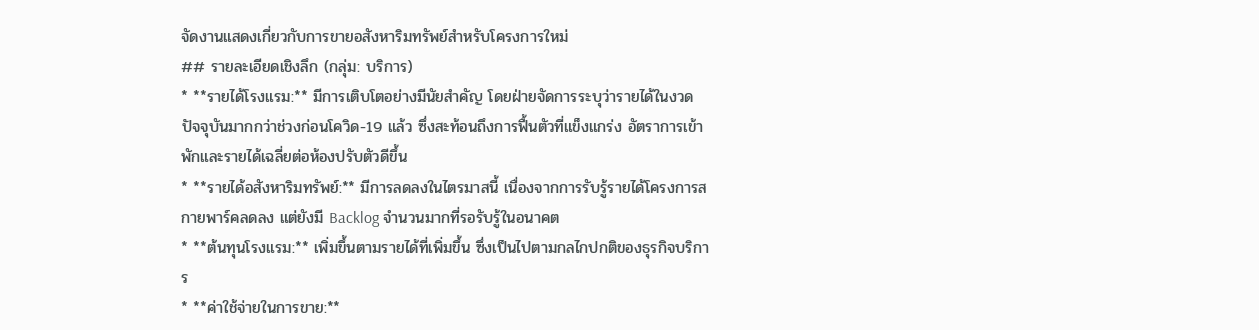จัดงานแสดงเกี่ยวกับการขายอสังหาริมทรัพย์สำหรับโครงการใหม่
## รายละเอียดเชิงลึก (กลุ่ม: บริการ)
* **รายได้โรงแรม:** มีการเติบโตอย่างมีนัยสำคัญ โดยฝ่ายจัดการระบุว่ารายได้ในงวดปัจจุบันมากกว่าช่วงก่อนโควิด-19 แล้ว ซึ่งสะท้อนถึงการฟื้นตัวที่แข็งแกร่ง อัตราการเข้าพักและรายได้เฉลี่ยต่อห้องปรับตัวดีขึ้น
* **รายได้อสังหาริมทรัพย์:** มีการลดลงในไตรมาสนี้ เนื่องจากการรับรู้รายได้โครงการสกายพาร์คลดลง แต่ยังมี Backlog จำนวนมากที่รอรับรู้ในอนาคต
* **ต้นทุนโรงแรม:** เพิ่มขึ้นตามรายได้ที่เพิ่มขึ้น ซึ่งเป็นไปตามกลไกปกติของธุรกิจบริการ
* **ค่าใช้จ่ายในการขาย:**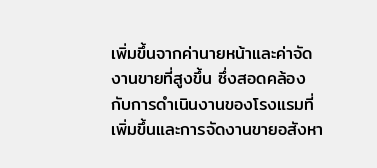เพิ่มขึ้นจากค่านายหน้าและค่าจัดงานขายที่สูงขึ้น ซึ่งสอดคล้องกับการดำเนินงานของโรงแรมที่เพิ่มขึ้นและการจัดงานขายอสังหา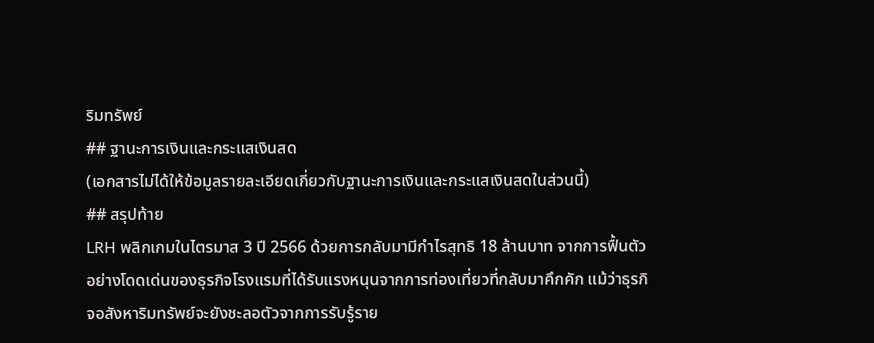ริมทรัพย์
## ฐานะการเงินและกระแสเงินสด
(เอกสารไม่ได้ให้ข้อมูลรายละเอียดเกี่ยวกับฐานะการเงินและกระแสเงินสดในส่วนนี้)
## สรุปท้าย
LRH พลิกเกมในไตรมาส 3 ปี 2566 ด้วยการกลับมามีกำไรสุทธิ 18 ล้านบาท จากการฟื้นตัวอย่างโดดเด่นของธุรกิจโรงแรมที่ได้รับแรงหนุนจากการท่องเที่ยวที่กลับมาคึกคัก แม้ว่าธุรกิจอสังหาริมทรัพย์จะยังชะลอตัวจากการรับรู้ราย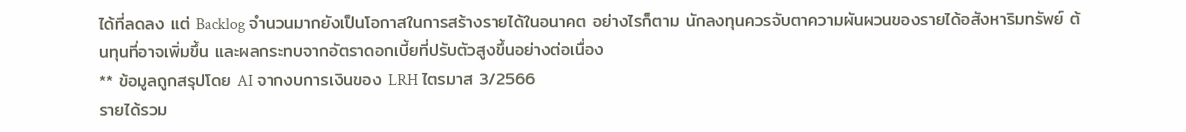ได้ที่ลดลง แต่ Backlog จำนวนมากยังเป็นโอกาสในการสร้างรายได้ในอนาคต อย่างไรก็ตาม นักลงทุนควรจับตาความผันผวนของรายได้อสังหาริมทรัพย์ ต้นทุนที่อาจเพิ่มขึ้น และผลกระทบจากอัตราดอกเบี้ยที่ปรับตัวสูงขึ้นอย่างต่อเนื่อง
** ข้อมูลถูกสรุปโดย AI จากงบการเงินของ LRH ไตรมาส 3/2566
รายได้รวม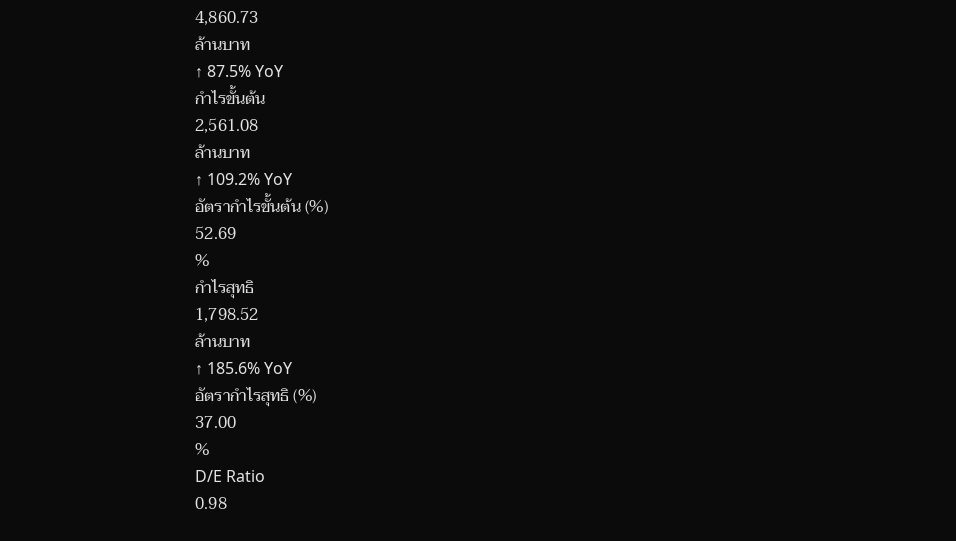4,860.73
ล้านบาท
↑ 87.5% YoY
กำไรขั้นต้น
2,561.08
ล้านบาท
↑ 109.2% YoY
อัตรากำไรขั้นต้น (%)
52.69
%
กำไรสุทธิ
1,798.52
ล้านบาท
↑ 185.6% YoY
อัตรากำไรสุทธิ (%)
37.00
%
D/E Ratio
0.98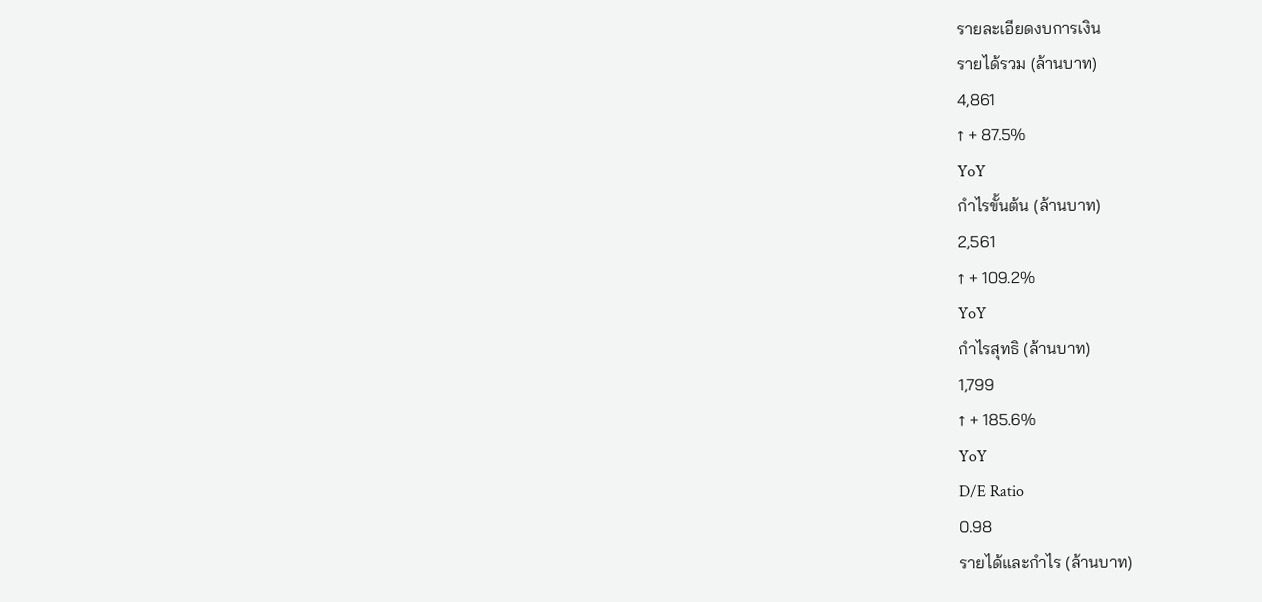รายละเอียดงบการเงิน
รายได้รวม (ล้านบาท)
4,861
↑ + 87.5%
YoY
กำไรขั้นต้น (ล้านบาท)
2,561
↑ + 109.2%
YoY
กำไรสุทธิ (ล้านบาท)
1,799
↑ + 185.6%
YoY
D/E Ratio
0.98
รายได้และกำไร (ล้านบาท)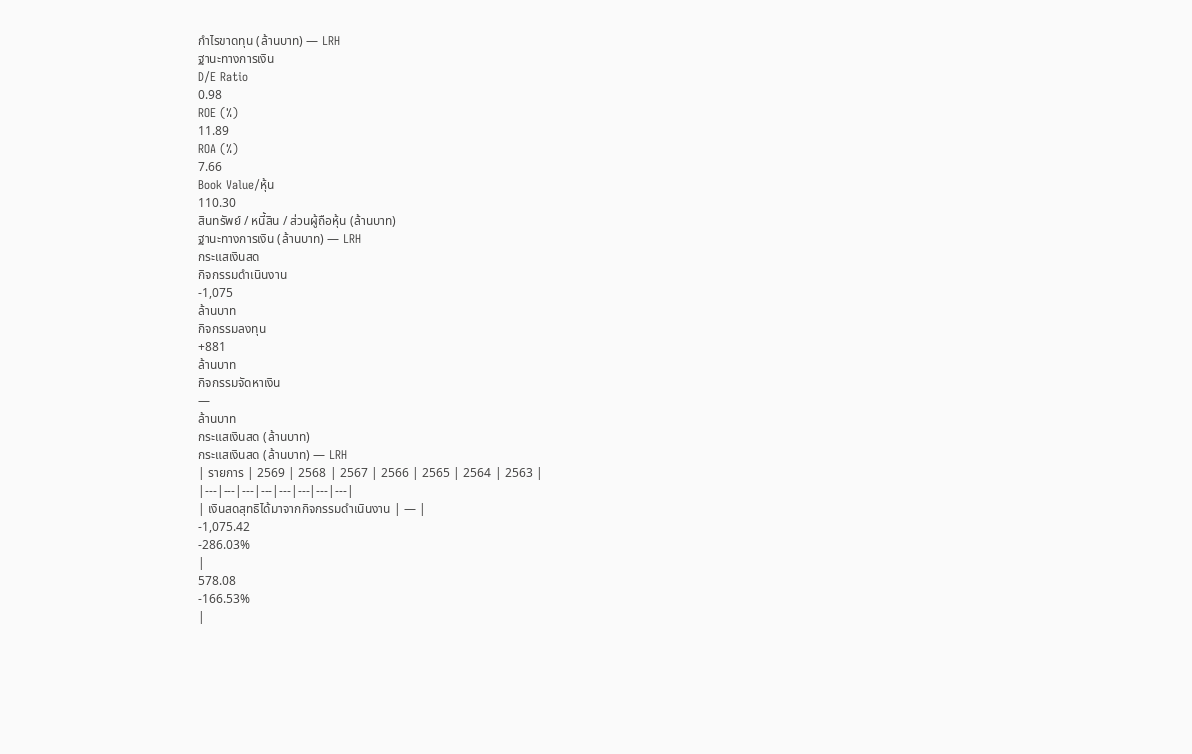กำไรขาดทุน (ล้านบาท) — LRH
ฐานะทางการเงิน
D/E Ratio
0.98
ROE (%)
11.89
ROA (%)
7.66
Book Value/หุ้น
110.30
สินทรัพย์ / หนี้สิน / ส่วนผู้ถือหุ้น (ล้านบาท)
ฐานะทางการเงิน (ล้านบาท) — LRH
กระแสเงินสด
กิจกรรมดำเนินงาน
-1,075
ล้านบาท
กิจกรรมลงทุน
+881
ล้านบาท
กิจกรรมจัดหาเงิน
—
ล้านบาท
กระแสเงินสด (ล้านบาท)
กระแสเงินสด (ล้านบาท) — LRH
| รายการ | 2569 | 2568 | 2567 | 2566 | 2565 | 2564 | 2563 |
|---|---|---|---|---|---|---|---|
| เงินสดสุทธิได้มาจากกิจกรรมดำเนินงาน | — |
-1,075.42
-286.03%
|
578.08
-166.53%
|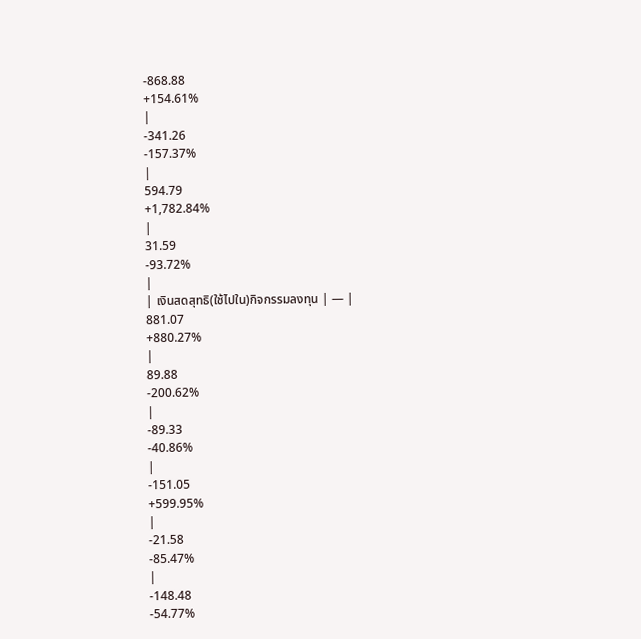-868.88
+154.61%
|
-341.26
-157.37%
|
594.79
+1,782.84%
|
31.59
-93.72%
|
| เงินสดสุทธิ(ใช้ไปใน)กิจกรรมลงทุน | — |
881.07
+880.27%
|
89.88
-200.62%
|
-89.33
-40.86%
|
-151.05
+599.95%
|
-21.58
-85.47%
|
-148.48
-54.77%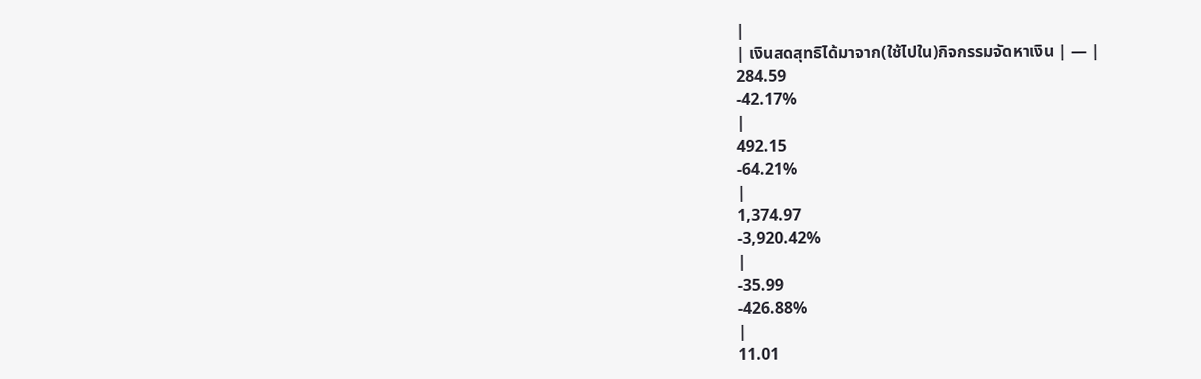|
| เงินสดสุทธิได้มาจาก(ใช้ไปใน)กิจกรรมจัดหาเงิน | — |
284.59
-42.17%
|
492.15
-64.21%
|
1,374.97
-3,920.42%
|
-35.99
-426.88%
|
11.01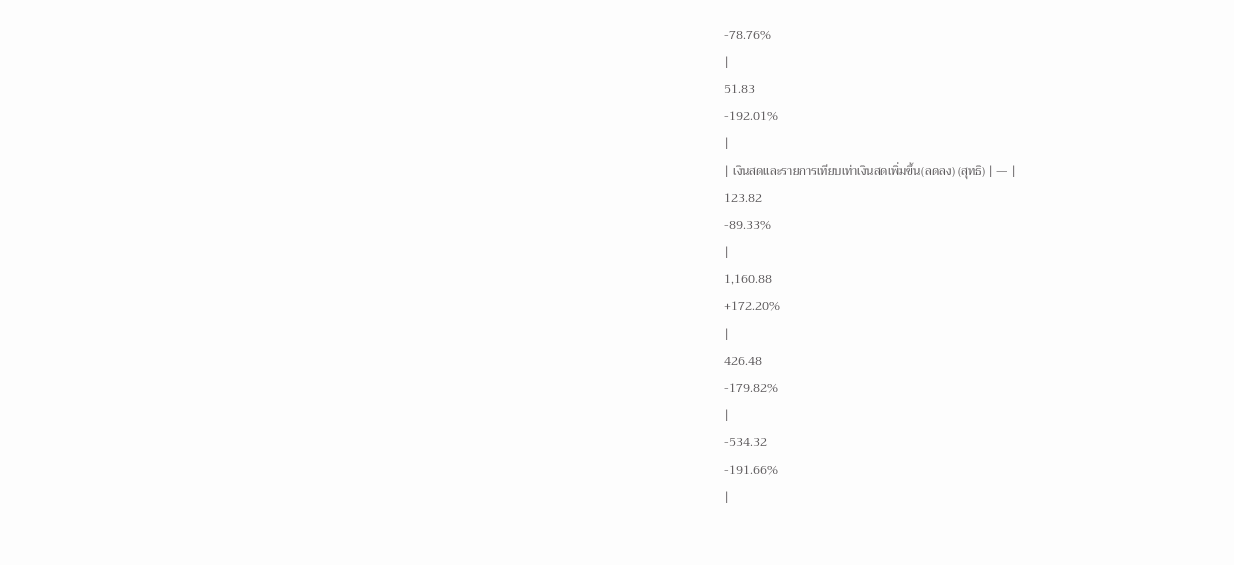-78.76%
|
51.83
-192.01%
|
| เงินสดและรายการเทียบเท่าเงินสดเพิ่มขึ้น(ลดลง) (สุทธิ) | — |
123.82
-89.33%
|
1,160.88
+172.20%
|
426.48
-179.82%
|
-534.32
-191.66%
|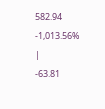582.94
-1,013.56%
|
-63.81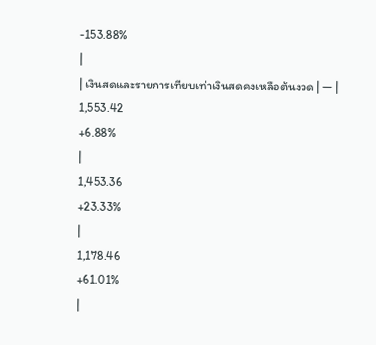-153.88%
|
| เงินสดและรายการเทียบเท่าเงินสดคงเหลือต้นงวด | — |
1,553.42
+6.88%
|
1,453.36
+23.33%
|
1,178.46
+61.01%
|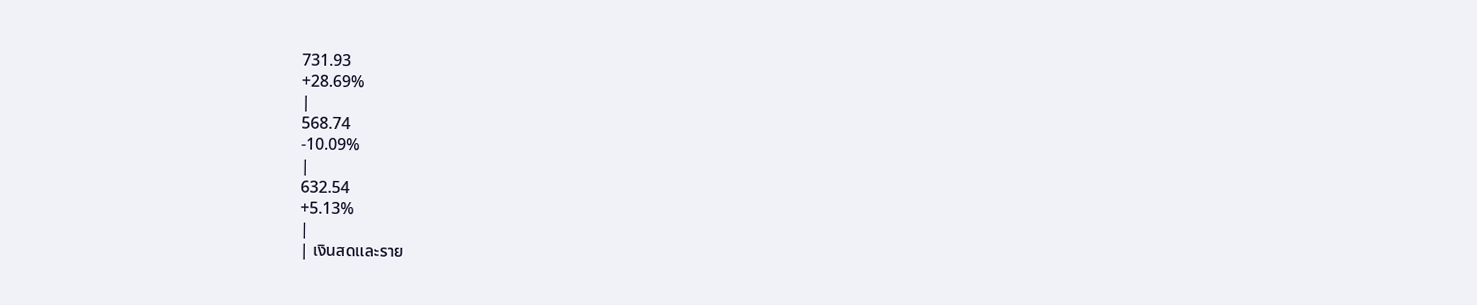731.93
+28.69%
|
568.74
-10.09%
|
632.54
+5.13%
|
| เงินสดและราย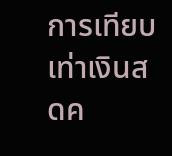การเทียบเท่าเงินสดค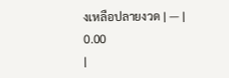งเหลือปลายงวด | — |
0.00
|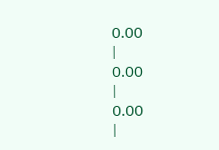0.00
|
0.00
|
0.00
|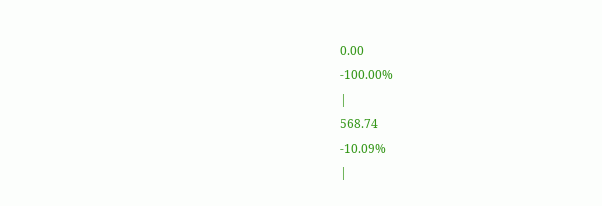0.00
-100.00%
|
568.74
-10.09%
|